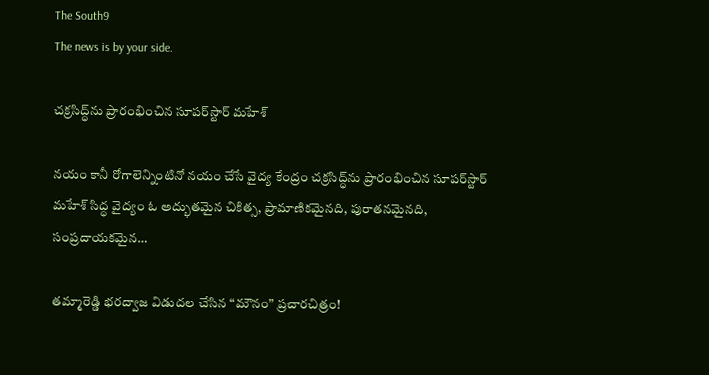The South9
The news is by your side.

చ‌క్ర‌సిద్ధ్‌ను ప్రారంభించిన సూప‌ర్‌స్టార్ మ‌హేశ్‌

న‌యం కానీ రోగాలెన్నింటినో న‌యం చేసే వైద్య కేంద్రం చ‌క్ర‌సిద్ధ్‌ను ప్రారంభించిన సూప‌ర్‌స్టార్ మ‌హేశ్‌ సిద్ధ వైద్యం ఓ అద్భుత‌మైన చికిత్స‌, ప్రామాణిక‌మైన‌ది, పురాత‌న‌మైన‌ది, సంప్ర‌దాయ‌క‌మైన…

తమ్మారెడ్డి భరద్వాజ విడుదల చేసిన “మౌనం” ప్రచారచిత్రం!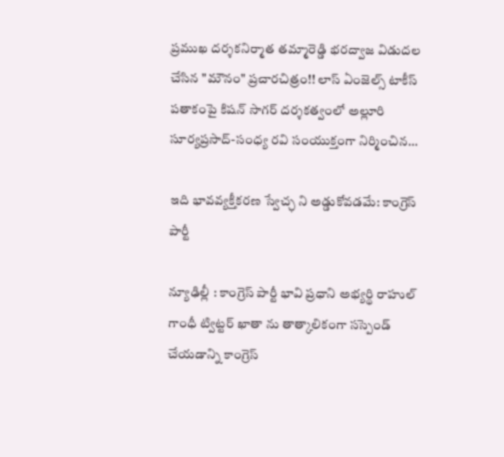ప్రముఖ దర్శకనిర్మాత తమ్మారెడ్డి భరద్వాజ విడుదల చేసిన "మౌనం" ప్రచారచిత్రం!! లాస్ ఏంజెల్స్ టాకీస్ పతాకంపై కిషన్ సాగర్ దర్శకత్వంలో అల్లూరి సూర్యప్రసాద్-సంధ్య రవి సంయుక్తంగా నిర్మించిన…

ఇది భావవ్యక్తీకరణ స్వేచ్ఛ ని అడ్డుకోవడమే: కాంగ్రెస్ పార్టీ

న్యూఢిల్లీ : కాంగ్రెస్ పార్టీ భావి ప్రధాని అభ్యర్థి రాహుల్ గాంధీ ట్విట్టర్ ఖాతా ను తాత్కాలికంగా సస్పెండ్ చేయడాన్ని కాంగ్రెస్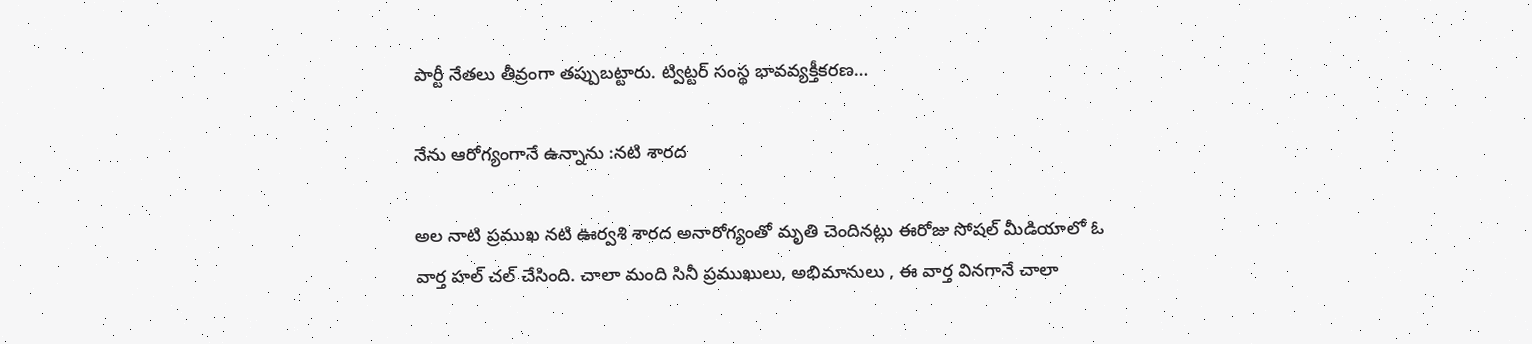పార్టీ నేతలు తీవ్రంగా తప్పుబట్టారు. ట్విట్టర్ సంస్థ భావవ్యక్తీకరణ…

నేను ఆరోగ్యంగానే ఉన్నాను :నటి శారద

అల నాటి ప్రముఖ నటి ఊర్వశి శారద అనారోగ్యంతో మృతి చెందినట్లు ఈరోజు సోషల్ మీడియాలో ఓ వార్త హల్ చల్ చేసింది. చాలా మంది సినీ ప్రముఖులు, అభిమానులు , ఈ వార్త వినగానే చాలా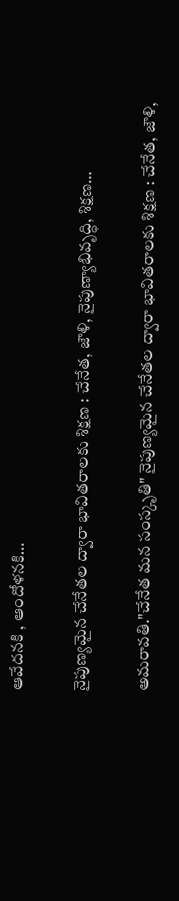ఆవేదనకి , ఆందోళనకి…

నైపుణ్యమైన చేనేతల ద్వారా భావితరాలకు శిక్షణ : చేనేత, జౌళి, నైపుణ్యాభివృద్ధి, శిక్షణ…

అమరావతి."చేనేత మన సంస్కృతి" నైపుణ్యమైన చేనేతల ద్వారా భావితరాలకు శిక్షణ : చేనేత, జౌళి,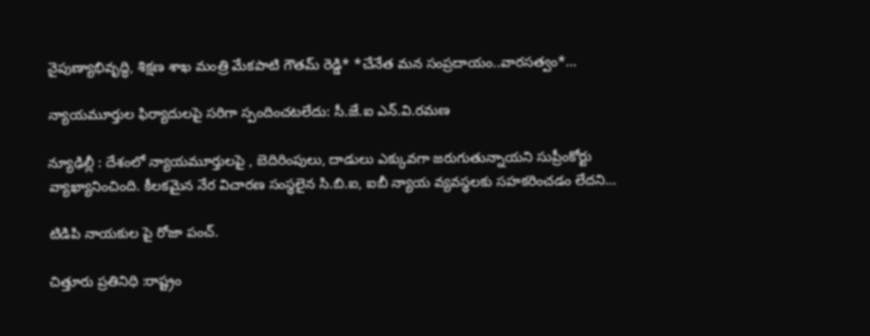నైపుణ్యాభివృద్ధి, శిక్షణ శాఖ మంత్రి మేకపాటి గౌతమ్ రెడ్డి* *చేనేత మన సంప్రదాయం..వారసత్వం*…

న్యాయమూర్తుల ఫిర్యాదులపై సరిగా స్పందించటలేదు: సీ.జే.ఐ ఎన్.వి.రమణ

న్యూఢిల్లీ : దేశంలో న్యాయమూర్తులపై , బెదిరింపులు, దాడులు ఎక్కువగా జరుగుతున్నాయని సుప్రీంకోర్టు వ్యాఖ్యానించింది. కీలకమైన నేర విచారణ సంస్థలైన సి.బి.ఐ, ఐబీ న్యాయ వ్యవస్థలకు సహకరించడం లేదని…

టిడిపి నాయకుల పై రోజా పంచ్.

చిత్తూరు ప్రతినిధి :రాష్ట్రం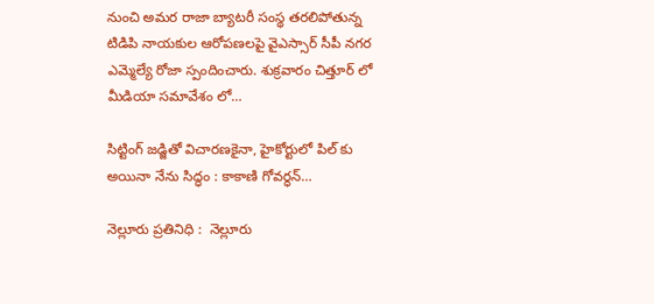నుంచి అమర రాజా బ్యాటరీ సంస్థ తరలిపోతున్న టిడిపి నాయకుల ఆరోపణలపై వైఎస్సార్ సీపీ నగర ఎమ్మెల్యే రోజా స్పందించారు. శుక్రవారం చిత్తూర్ లో మీడియా సమావేశం లో…

సిట్టింగ్ జడ్జితో విచారణకైనా, హైకోర్టులో పిల్ కు అయినా నేను సిద్ధం : కాకాణి గోవర్ధన్…

నెల్లూరు ప్రతినిధి :  నెల్లూరు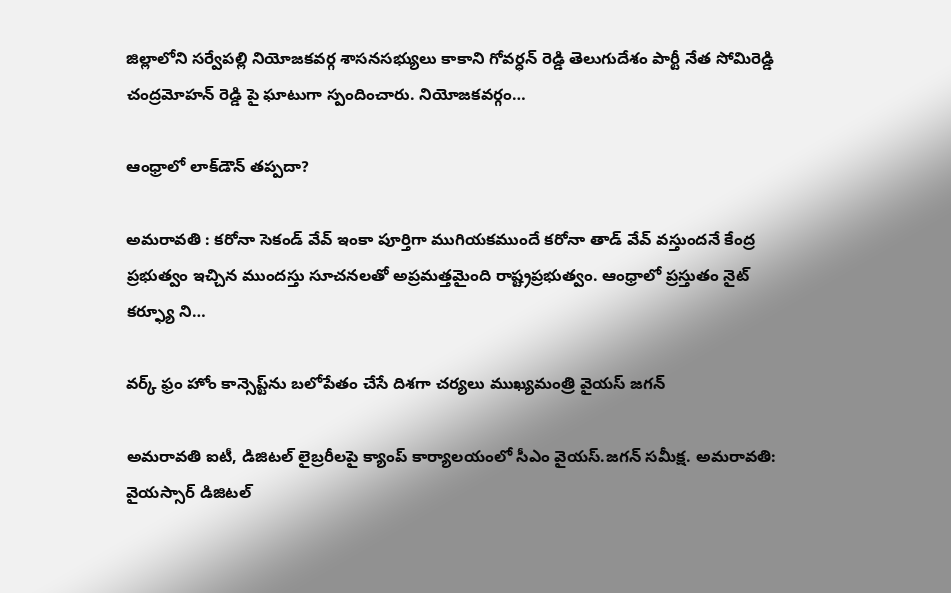జిల్లాలోని సర్వేపల్లి నియోజకవర్గ శాసనసభ్యులు కాకాని గోవర్ధన్ రెడ్డి తెలుగుదేశం పార్టీ నేత సోమిరెడ్డి చంద్రమోహన్ రెడ్డి పై ఘాటుగా స్పందించారు. నియోజకవర్గం…

ఆంధ్రాలో లాక్‌డౌన్‌ తప్పదా?

అమరావతి : కరోనా సెకండ్ వేవ్ ఇంకా పూర్తిగా ముగియకముందే కరోనా తాడ్ వేవ్ వస్తుందనే కేంద్ర ప్రభుత్వం ఇచ్చిన ముందస్తు సూచనలతో అప్రమత్తమైంది రాష్ట్రప్రభుత్వం. ఆంధ్రాలో ప్రస్తుతం నైట్ కర్ఫ్యూ ని…

వర్క్‌ ఫ్రం హోం కాన్సెప్ట్‌ను బలోపేతం చేసే దిశగా చర్యలు ముఖ్యమంత్రి వైయస్ జగన్

అమరావతి ఐటీ, డిజిటల్‌ లైబ్రరీలపై క్యాంప్‌ కార్యాలయంలో సీఎం వైయస్‌.జగన్‌ సమీక్ష. అమరావతి: వైయస్సార్‌ డిజిటల్‌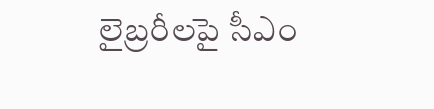లైబ్రరీలపై సీఎం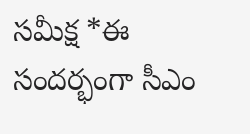సమీక్ష *ఈ సందర్భంగా సీఎం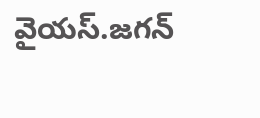వైయస్‌.జగన్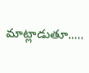మాట్లాడుతూ..…